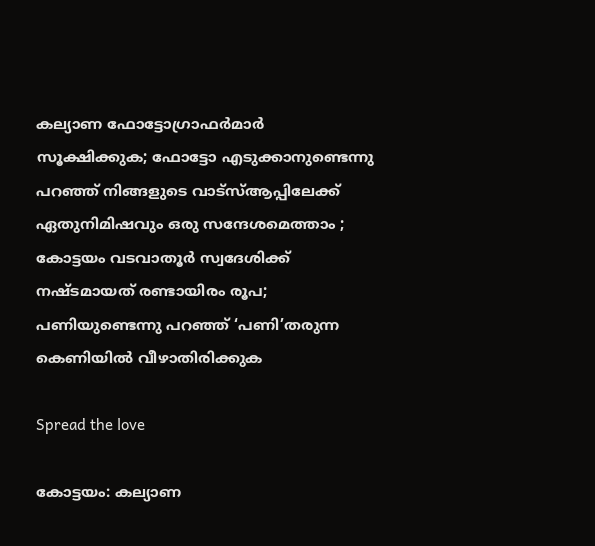കല്യാണ ഫോട്ടോഗ്രാഫര്‍മാര്‍ സൂക്ഷിക്കുക; ഫോട്ടോ എടുക്കാനുണ്ടെന്നു പറഞ്ഞ് നിങ്ങളുടെ വാട്സ്‌ആപ്പിലേക്ക് ഏതുനിമിഷവും ഒരു സന്ദേശമെത്താം ; കോട്ടയം വടവാതൂര്‍ സ്വദേശിക്ക് നഷ്ടമായത് രണ്ടായിരം രൂപ; പണിയുണ്ടെന്നു പറഞ്ഞ് ‘പണി’തരുന്ന കെണിയിൽ വീഴാതിരിക്കുക

Spread the love

കോട്ടയം: കല്യാണ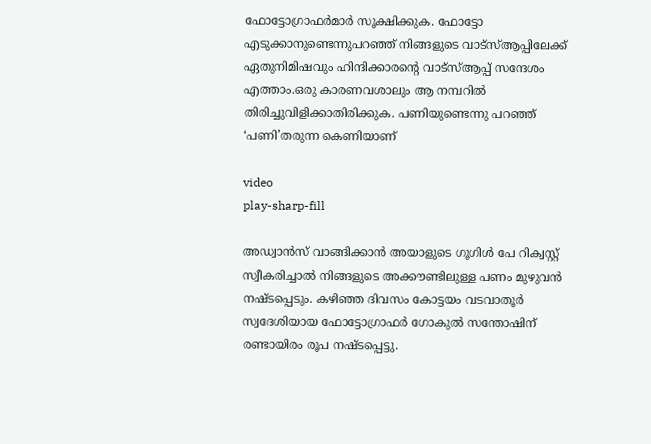ഫോട്ടോഗ്രാഫര്‍മാര്‍ സൂക്ഷിക്കുക. ഫോട്ടോ എടുക്കാനുണ്ടെന്നുപറഞ്ഞ് നിങ്ങളുടെ വാട്സ്‌ആപ്പിലേക്ക് ഏതുനിമിഷവും ഹിന്ദിക്കാരന്‍റെ വാട്സ്‌ആപ്പ് സന്ദേശം എത്താം.ഒരു കാരണവശാലും ആ നമ്പറില്‍ തിരിച്ചുവിളിക്കാതിരിക്കുക. പണിയുണ്ടെന്നു പറഞ്ഞ് ‘പണി’തരുന്ന കെണിയാണ്

video
play-sharp-fill

അഡ്വാന്‍സ് വാങ്ങിക്കാന്‍ അയാളുടെ ഗൂഗിള്‍ പേ റിക്വസ്റ്റ് സ്വീകരിച്ചാല്‍ നിങ്ങളുടെ അക്കൗണ്ടിലുള്ള പണം മുഴുവന്‍ നഷ്ടപ്പെടും. കഴിഞ്ഞ ദിവസം കോട്ടയം വടവാതൂര്‍ സ്വദേശിയായ ഫോട്ടോഗ്രാഫര്‍ ഗോകുല്‍ സന്തോഷിന് രണ്ടായിരം രൂപ നഷ്ടപ്പെട്ടു.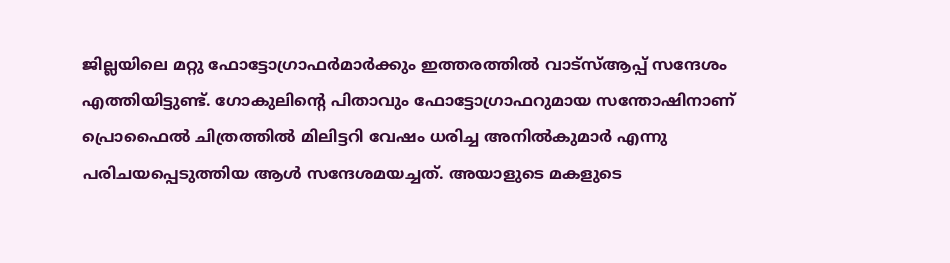ജില്ലയിലെ മറ്റു ഫോട്ടോഗ്രാഫര്‍മാര്‍ക്കും ഇത്തരത്തില്‍ വാട്സ്‌ആപ്പ് സന്ദേശം എത്തിയിട്ടുണ്ട്. ഗോകുലിന്‍റെ പിതാവും ഫോട്ടോഗ്രാഫറുമായ സന്തോഷിനാണ് പ്രൊഫൈല്‍ ചിത്രത്തില്‍ മിലിട്ടറി വേഷം ധരിച്ച അനില്‍കുമാര്‍ എന്നു പരിചയപ്പെടുത്തിയ ആള്‍ സന്ദേശമയച്ചത്. അയാളുടെ മകളുടെ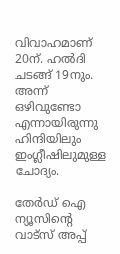വിവാഹമാണ് 20ന്. ഹല്‍ദി ചടങ്ങ് 19നും. അന്ന് ഒഴിവുണ്ടോ എന്നായിരുന്നു ഹിന്ദിയിലും ഇംഗ്ലീഷിലുമുള്ള ചോദ്യം.

തേർഡ് ഐ ന്യൂസിന്റെ വാട്സ് അപ്പ്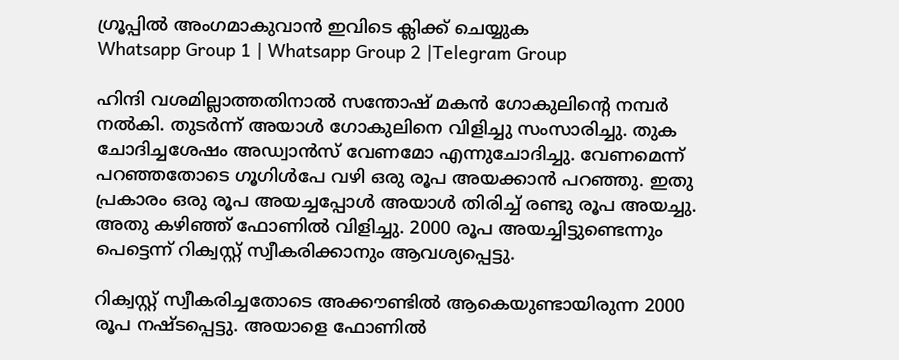ഗ്രൂപ്പിൽ അംഗമാകുവാൻ ഇവിടെ ക്ലിക്ക് ചെയ്യുക
Whatsapp Group 1 | Whatsapp Group 2 |Telegram Group

ഹിന്ദി വശമില്ലാത്തതിനാല്‍ സന്തോഷ് മകന്‍ ഗോകുലിന്‍റെ നമ്പര്‍ നല്‍കി. തുടര്‍ന്ന് അയാള്‍ ഗോകുലിനെ വിളിച്ചു സംസാരിച്ചു. തുക ചോദിച്ചശേഷം അഡ്വാന്‍സ് വേണമോ എന്നുചോദിച്ചു. വേണമെന്ന് പറഞ്ഞതോടെ ഗൂഗിള്‍പേ വഴി ഒരു രൂപ അയക്കാന്‍ പറഞ്ഞു. ഇതു പ്രകാരം ഒരു രൂപ അയച്ചപ്പോള്‍ അയാള്‍ തിരിച്ച്‌ രണ്ടു രൂപ അയച്ചു. അതു കഴിഞ്ഞ് ഫോണില്‍ വിളിച്ചു. 2000 രൂപ അയച്ചിട്ടുണ്ടെന്നും പെട്ടെന്ന് റിക്വസ്റ്റ് സ്വീകരിക്കാനും ആവശ്യപ്പെട്ടു.

റിക്വസ്റ്റ് സ്വീകരിച്ചതോടെ അക്കൗണ്ടില്‍ ആകെയുണ്ടായിരുന്ന 2000 രൂപ നഷ്ടപ്പെട്ടു. അയാളെ ഫോണില്‍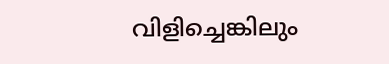വിളിച്ചെങ്കിലും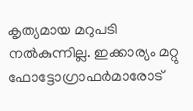കൃത്യമായ മറുപടി നല്‍കുന്നില്ല. ഇക്കാര്യം മറ്റു ഫോട്ടോഗ്രാഫര്‍മാരോട്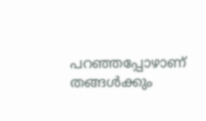പറഞ്ഞപ്പോഴാണ് തങ്ങള്‍ക്കും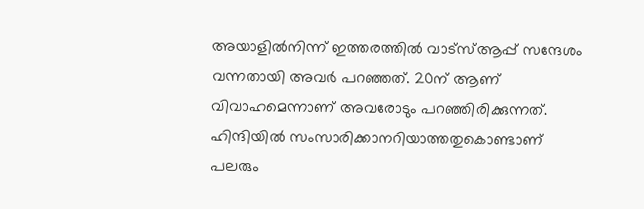അയാളില്‍നിന്ന് ഇത്തരത്തില്‍ വാട്സ്‌ആപ്പ് സന്ദേശം വന്നതായി അവര്‍ പറഞ്ഞത്. 20ന് ആണ് വിവാഹമെന്നാണ് അവരോടും പറഞ്ഞിരിക്കുന്നത്. ഹിന്ദിയില്‍ സംസാരിക്കാനറിയാത്തതുകൊണ്ടാണ് പലരും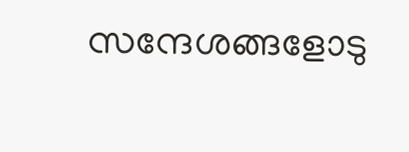സന്ദേശങ്ങളോടു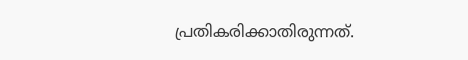പ്രതികരിക്കാതിരുന്നത്.